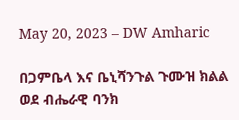May 20, 2023 – DW Amharic

በጋምቤላ እና ቤኒሻንጉል ጉሙዝ ክልል ወደ ብሔራዊ ባንክ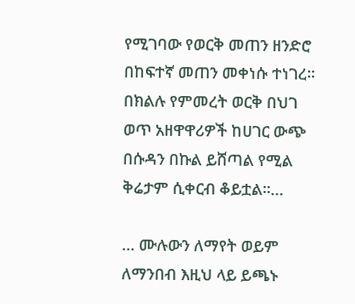የሚገባው የወርቅ መጠን ዘንድሮ በከፍተኛ መጠን መቀነሱ ተነገረ። በክልሉ የምመረት ወርቅ በህገ ወጥ አዘዋዋሪዎች ከሀገር ውጭ በሱዳን በኩል ይሸጣል የሚል ቅሬታም ሲቀርብ ቆይቷል፡፡…

… ሙሉውን ለማየት ወይም ለማንበብ እዚህ ላይ ይጫኑ